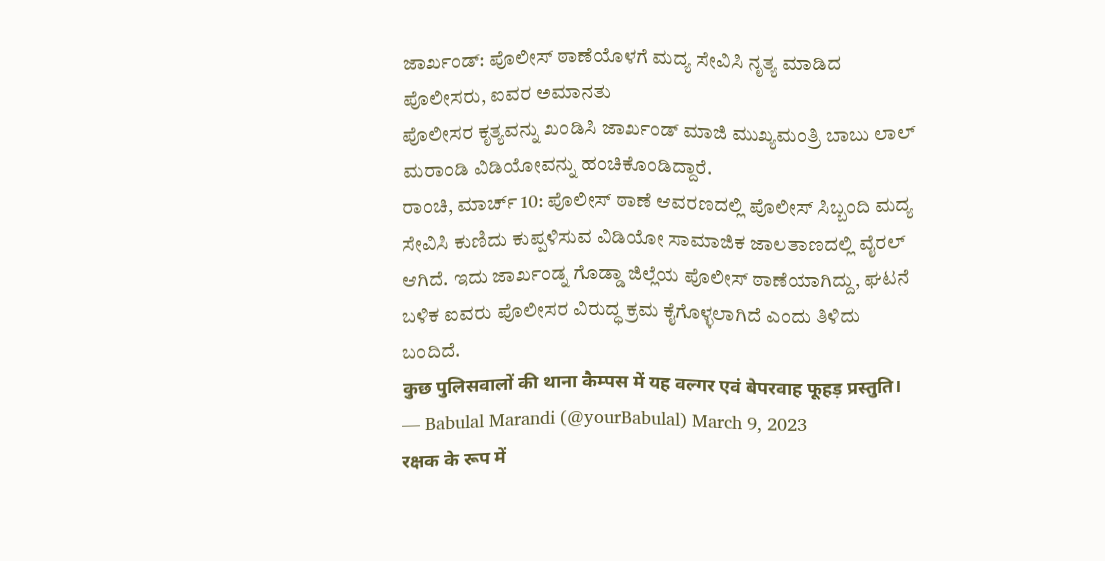ಜಾರ್ಖಂಡ್: ಪೊಲೀಸ್ ಠಾಣೆಯೊಳಗೆ ಮದ್ಯ ಸೇವಿಸಿ ನೃತ್ಯ ಮಾಡಿದ ಪೊಲೀಸರು, ಐವರ ಅಮಾನತು
ಪೊಲೀಸರ ಕೃತ್ಯವನ್ನು ಖಂಡಿಸಿ ಜಾರ್ಖಂಡ್ ಮಾಜಿ ಮುಖ್ಯಮಂತ್ರಿ ಬಾಬು ಲಾಲ್ ಮರಾಂಡಿ ವಿಡಿಯೋವನ್ನು ಹಂಚಿಕೊಂಡಿದ್ದಾರೆ.
ರಾಂಚಿ, ಮಾರ್ಚ್ 10: ಪೊಲೀಸ್ ಠಾಣೆ ಆವರಣದಲ್ಲಿ ಪೊಲೀಸ್ ಸಿಬ್ಬಂದಿ ಮದ್ಯ ಸೇವಿಸಿ ಕುಣಿದು ಕುಪ್ಪಳಿಸುವ ವಿಡಿಯೋ ಸಾಮಾಜಿಕ ಜಾಲತಾಣದಲ್ಲಿ ವೈರಲ್ ಆಗಿದೆ. ಇದು ಜಾರ್ಖಂಡ್ನ ಗೊಡ್ಡಾ ಜಿಲ್ಲೆಯ ಪೊಲೀಸ್ ಠಾಣೆಯಾಗಿದ್ದು, ಘಟನೆ ಬಳಿಕ ಐವರು ಪೊಲೀಸರ ವಿರುದ್ಧ ಕ್ರಮ ಕೈಗೊಳ್ಳಲಾಗಿದೆ ಎಂದು ತಿಳಿದು ಬಂದಿದೆ.
कुछ पुलिसवालों की थाना कैम्पस में यह वल्गर एवं बेपरवाह फूहड़ प्रस्तुति।
— Babulal Marandi (@yourBabulal) March 9, 2023
रक्षक के रूप में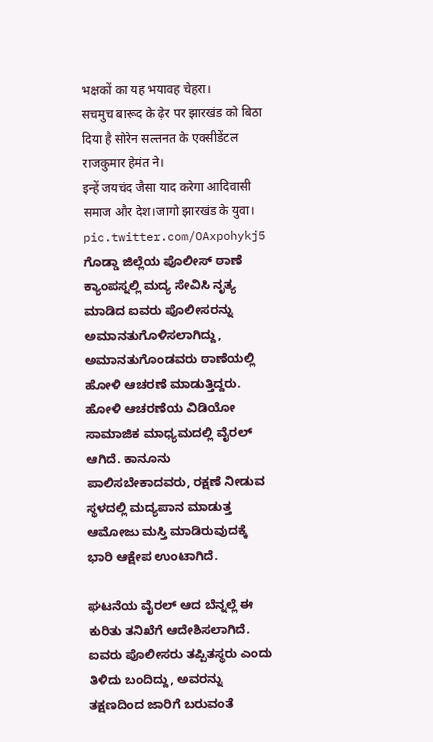भक्षकों का यह भयावह चेहरा।
सचमुच बारूद के ढ़ेर पर झारखंड को बिठा दिया है सोरेन सल्तनत के एक्सीडेंटल राजकुमार हेमंत ने।
इन्हें जयचंद जैसा याद करेगा आदिवासी समाज और देश।जागो झारखंड के युवा। pic.twitter.com/OAxpohykj5
ಗೊಡ್ಡಾ ಜಿಲ್ಲೆಯ ಪೊಲೀಸ್ ಠಾಣೆ ಕ್ಯಾಂಪಸ್ನಲ್ಲಿ ಮದ್ಯ ಸೇವಿಸಿ ನೃತ್ಯ ಮಾಡಿದ ಐವರು ಪೊಲೀಸರನ್ನು ಅಮಾನತುಗೊಳಿಸಲಾಗಿದ್ದು, ಅಮಾನತುಗೊಂಡವರು ಠಾಣೆಯಲ್ಲಿ ಹೋಳಿ ಆಚರಣೆ ಮಾಡುತ್ತಿದ್ದರು. ಹೋಳಿ ಆಚರಣೆಯ ವಿಡಿಯೋ ಸಾಮಾಜಿಕ ಮಾಧ್ಯಮದಲ್ಲಿ ವೈರಲ್ ಆಗಿದೆ. ಕಾನೂನು ಪಾಲಿಸಬೇಕಾದವರು, ರಕ್ಷಣೆ ನೀಡುವ ಸ್ಥಳದಲ್ಲಿ ಮದ್ಯಪಾನ ಮಾಡುತ್ತ ಆಮೋಜು ಮಸ್ತಿ ಮಾಡಿರುವುದಕ್ಕೆ ಭಾರಿ ಆಕ್ಷೇಪ ಉಂಟಾಗಿದೆ.

ಘಟನೆಯ ವೈರಲ್ ಆದ ಬೆನ್ನಲ್ಲೆ ಈ ಕುರಿತು ತನಿಖೆಗೆ ಆದೇಶಿಸಲಾಗಿದೆ. ಐವರು ಪೊಲೀಸರು ತಪ್ಪಿತಸ್ಥರು ಎಂದು ತಿಳಿದು ಬಂದಿದ್ದು, ಅವರನ್ನು ತಕ್ಷಣದಿಂದ ಜಾರಿಗೆ ಬರುವಂತೆ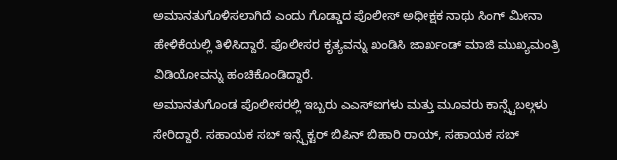ಅಮಾನತುಗೊಳಿಸಲಾಗಿದೆ ಎಂದು ಗೊಡ್ಡಾದ ಪೊಲೀಸ್ ಅಧೀಕ್ಷಕ ನಾಥು ಸಿಂಗ್ ಮೀನಾ ಹೇಳಿಕೆಯಲ್ಲಿ ತಿಳಿಸಿದ್ದಾರೆ. ಪೊಲೀಸರ ಕೃತ್ಯವನ್ನು ಖಂಡಿಸಿ ಜಾರ್ಖಂಡ್ ಮಾಜಿ ಮುಖ್ಯಮಂತ್ರಿ ವಿಡಿಯೋವನ್ನು ಹಂಚಿಕೊಂಡಿದ್ದಾರೆ.
ಅಮಾನತುಗೊಂಡ ಪೊಲೀಸರಲ್ಲಿ ಇಬ್ಬರು ಎಎಸ್ಐಗಳು ಮತ್ತು ಮೂವರು ಕಾನ್ಸ್ಟೆಬಲ್ಗಳು ಸೇರಿದ್ದಾರೆ. ಸಹಾಯಕ ಸಬ್ ಇನ್ಸ್ಪೆಕ್ಟರ್ ಬಿಪಿನ್ ಬಿಹಾರಿ ರಾಯ್, ಸಹಾಯಕ ಸಬ್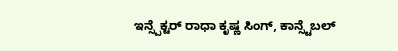ಇನ್ಸ್ಪೆಕ್ಟರ್ ರಾಧಾ ಕೃಷ್ಣ ಸಿಂಗ್, ಕಾನ್ಸ್ಟೆಬಲ್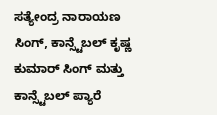ಸತ್ಯೇಂದ್ರ ನಾರಾಯಣ ಸಿಂಗ್, ಕಾನ್ಸ್ಟೆಬಲ್ ಕೃಷ್ಣ ಕುಮಾರ್ ಸಿಂಗ್ ಮತ್ತು ಕಾನ್ಸ್ಟೆಬಲ್ ಪ್ಯಾರೆ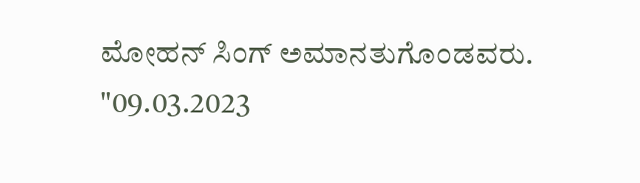ಮೋಹನ್ ಸಿಂಗ್ ಅಮಾನತುಗೊಂಡವರು.
"09.03.2023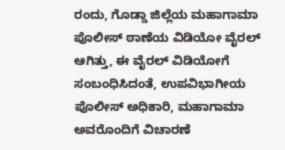ರಂದು, ಗೊಡ್ಡಾ ಜಿಲ್ಲೆಯ ಮಹಾಗಾಮಾ ಪೊಲೀಸ್ ಠಾಣೆಯ ವಿಡಿಯೋ ವೈರಲ್ ಆಗಿತ್ತು, ಈ ವೈರಲ್ ವಿಡಿಯೋಗೆ ಸಂಬಂಧಿಸಿದಂತೆ, ಉಪವಿಭಾಗೀಯ ಪೊಲೀಸ್ ಅಧಿಕಾರಿ, ಮಹಾಗಾಮಾ ಅವರೊಂದಿಗೆ ವಿಚಾರಣೆ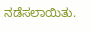ನಡೆಸಲಾಯಿತು.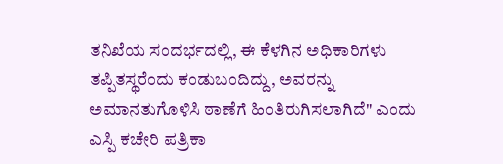ತನಿಖೆಯ ಸಂದರ್ಭದಲ್ಲಿ, ಈ ಕೆಳಗಿನ ಅಧಿಕಾರಿಗಳು ತಪ್ಪಿತಸ್ಥರೆಂದು ಕಂಡುಬಂದಿದ್ದು, ಅವರನ್ನು ಅಮಾನತುಗೊಳಿಸಿ ಠಾಣೆಗೆ ಹಿಂತಿರುಗಿಸಲಾಗಿದೆ" ಎಂದು ಎಸ್ಪಿ ಕಚೇರಿ ಪತ್ರಿಕಾ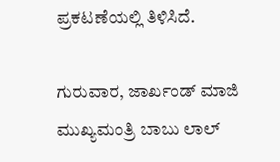ಪ್ರಕಟಣೆಯಲ್ಲಿ ತಿಳಿಸಿದೆ.

ಗುರುವಾರ, ಜಾರ್ಖಂಡ್ ಮಾಜಿ ಮುಖ್ಯಮಂತ್ರಿ ಬಾಬು ಲಾಲ್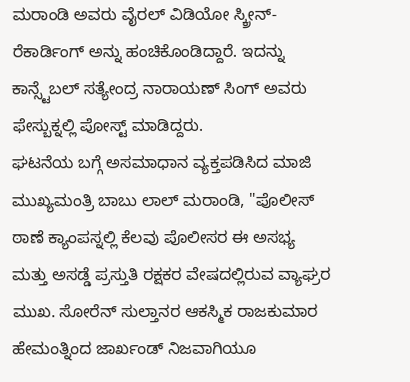ಮರಾಂಡಿ ಅವರು ವೈರಲ್ ವಿಡಿಯೋ ಸ್ಕ್ರೀನ್-ರೆಕಾರ್ಡಿಂಗ್ ಅನ್ನು ಹಂಚಿಕೊಂಡಿದ್ದಾರೆ. ಇದನ್ನು ಕಾನ್ಸ್ಟೆಬಲ್ ಸತ್ಯೇಂದ್ರ ನಾರಾಯಣ್ ಸಿಂಗ್ ಅವರು ಫೇಸ್ಬುಕ್ನಲ್ಲಿ ಪೋಸ್ಟ್ ಮಾಡಿದ್ದರು.
ಘಟನೆಯ ಬಗ್ಗೆ ಅಸಮಾಧಾನ ವ್ಯಕ್ತಪಡಿಸಿದ ಮಾಜಿ ಮುಖ್ಯಮಂತ್ರಿ ಬಾಬು ಲಾಲ್ ಮರಾಂಡಿ, "ಪೊಲೀಸ್ ಠಾಣೆ ಕ್ಯಾಂಪಸ್ನಲ್ಲಿ ಕೆಲವು ಪೊಲೀಸರ ಈ ಅಸಭ್ಯ ಮತ್ತು ಅಸಡ್ಡೆ ಪ್ರಸ್ತುತಿ ರಕ್ಷಕರ ವೇಷದಲ್ಲಿರುವ ವ್ಯಾಘ್ರರ ಮುಖ. ಸೋರೆನ್ ಸುಲ್ತಾನರ ಆಕಸ್ಮಿಕ ರಾಜಕುಮಾರ ಹೇಮಂತ್ನಿಂದ ಜಾರ್ಖಂಡ್ ನಿಜವಾಗಿಯೂ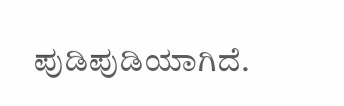ಪುಡಿಪುಡಿಯಾಗಿದೆ.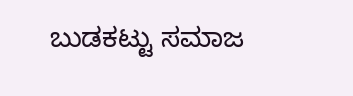ಬುಡಕಟ್ಟು ಸಮಾಜ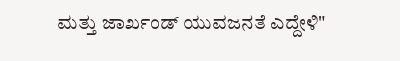ಮತ್ತು ಜಾರ್ಖಂಡ್ ಯುವಜನತೆ ಎದ್ದೇಳಿ"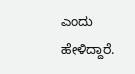ಎಂದು ಹೇಳಿದ್ದಾರೆ.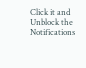Click it and Unblock the Notifications